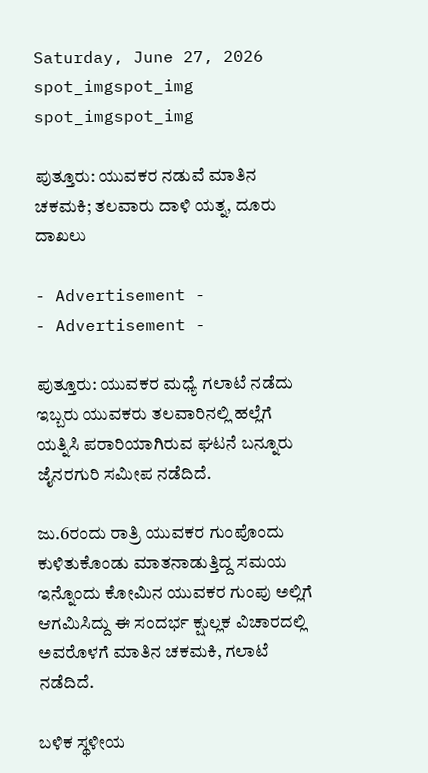Saturday, June 27, 2026
spot_imgspot_img
spot_imgspot_img

ಪುತ್ತೂರು: ಯುವಕರ ನಡುವೆ ಮಾತಿನ ಚಕಮಕಿ; ತಲವಾರು ದಾಳಿ ಯತ್ನ, ದೂರು ದಾಖಲು

- Advertisement -
- Advertisement -

ಪುತ್ತೂರು: ಯುವಕರ ಮಧ್ಯೆ ಗಲಾಟೆ ನಡೆದು ಇಬ್ಬರು ಯುವಕರು ತಲವಾರಿನಲ್ಲಿ ಹಲ್ಲೆಗೆ ಯತ್ನಿಸಿ ಪರಾರಿಯಾಗಿರುವ ಘಟನೆ ಬನ್ನೂರು ಜೈನರಗುರಿ ಸಮೀಪ ನಡೆದಿದೆ.

ಜು.6ರಂದು ರಾತ್ರಿ ಯುವಕರ ಗುಂಪೊಂದು ಕುಳಿತುಕೊಂಡು ಮಾತನಾಡುತ್ತಿದ್ದ ಸಮಯ ಇನ್ನೊಂದು ಕೋಮಿನ ಯುವಕರ ಗುಂಪು ಅಲ್ಲಿಗೆ ಆಗಮಿಸಿದ್ದು ಈ ಸಂದರ್ಭ ಕ್ಷುಲ್ಲಕ ವಿಚಾರದಲ್ಲಿ ಅವರೊಳಗೆ ಮಾತಿನ ಚಕಮಕಿ, ಗಲಾಟೆ ನಡೆದಿದೆ.

ಬಳಿಕ ಸ್ಥಳೀಯ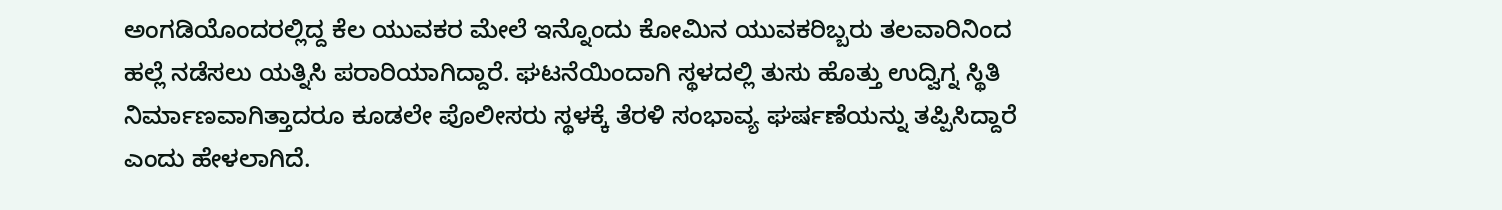ಅಂಗಡಿಯೊಂದರಲ್ಲಿದ್ದ ಕೆಲ ಯುವಕರ ಮೇಲೆ ಇನ್ನೊಂದು ಕೋಮಿನ ಯುವಕರಿಬ್ಬರು ತಲವಾರಿನಿಂದ ಹಲ್ಲೆ ನಡೆಸಲು ಯತ್ನಿಸಿ ಪರಾರಿಯಾಗಿದ್ದಾರೆ. ಘಟನೆಯಿಂದಾಗಿ ಸ್ಥಳದಲ್ಲಿ ತುಸು ಹೊತ್ತು ಉದ್ವಿಗ್ನ ಸ್ಥಿತಿ ನಿರ್ಮಾಣವಾಗಿತ್ತಾದರೂ ಕೂಡಲೇ ಪೊಲೀಸರು ಸ್ಥಳಕ್ಕೆ ತೆರಳಿ ಸಂಭಾವ್ಯ ಘರ್ಷಣೆಯನ್ನು ತಪ್ಪಿಸಿದ್ದಾರೆ ಎಂದು ಹೇಳಲಾಗಿದೆ.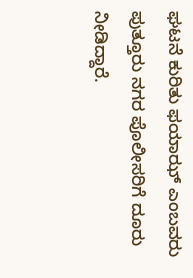ಘಟನೆ ಕುರಿತು ಫಯಾಝ್ ಎಂಬವರು ಪುತ್ತೂರು ನಗರ ಪೊಲೀಸರಿಗೆ ದೂರು ನೀಡಿದ್ದಾರೆ.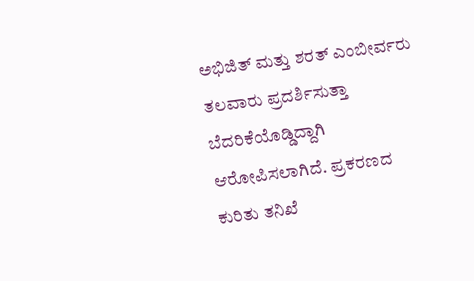ಅಭಿಜಿತ್ ಮತ್ತು ಶರತ್ ಎಂಬೀರ್ವರು ತಲವಾರು ಪ್ರದರ್ಶಿಸುತ್ತಾ ಬೆದರಿಕೆಯೊಡ್ಡಿದ್ದಾಗಿ ಆರೋಪಿಸಲಾಗಿದೆ. ಪ್ರಕರಣದ ಕುರಿತು ತನಿಖೆ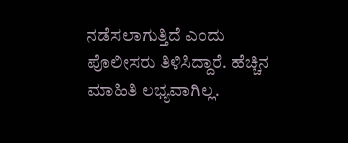ನಡೆಸಲಾಗುತ್ತಿದೆ ಎಂದು ಪೊಲೀಸರು ತಿಳಿಸಿದ್ದಾರೆ. ಹೆಚ್ಚಿನ ಮಾಹಿತಿ ಲಭ್ಯವಾಗಿಲ್ಲ.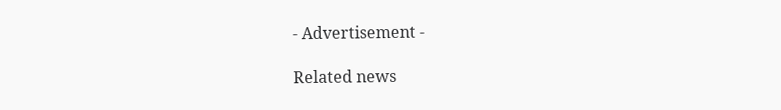- Advertisement -

Related news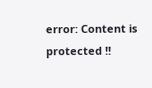error: Content is protected !!